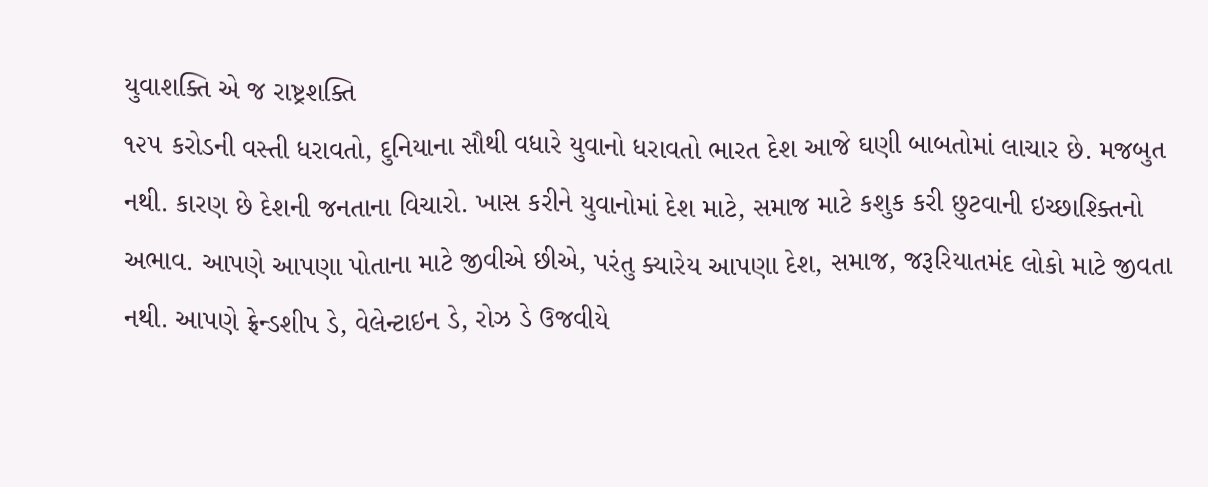યુવાશક્તિ એ જ રાષ્ટ્રશક્તિ
૧૨૫ કરોડની વસ્તી ધરાવતો, દુનિયાના સૌથી વધારે યુવાનો ધરાવતો ભારત દેશ આજે ઘણી બાબતોમાં લાચાર છે. મજબુત નથી. કારણ છે દેશની જનતાના વિચારો. ખાસ કરીને યુવાનોમાં દેશ માટે, સમાજ માટે કશુક કરી છુટવાની ઇચ્છાશ્ક્તિનો અભાવ. આપણે આપણા પોતાના માટે જીવીએ છીએ, પરંતુ ક્યારેય આપણા દેશ, સમાજ, જરૂરિયાતમંદ લોકો માટે જીવતા નથી. આપણે ફ્રેન્ડશીપ ડે, વેલેન્ટાઇન ડે, રોઝ ડે ઉજવીયે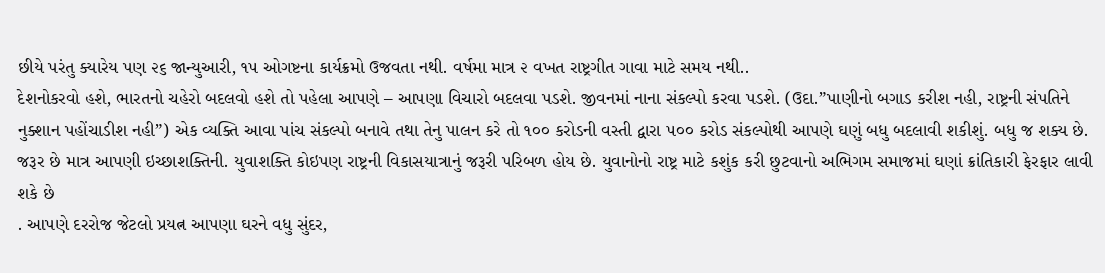છીયે પરંતુ ક્યારેય પણ ૨૬ જાન્યુઆરી, ૧૫ ઓગષ્ટના કાર્યક્રમો ઉજવતા નથી. વર્ષમા માત્ર ૨ વખત રાષ્ટ્રગીત ગાવા માટે સમય નથી..
દેશનોકરવો હશે, ભારતનો ચહેરો બદલવો હશે તો પહેલા આપણે – આપણા વિચારો બદલવા પડશે. જીવનમાં નાના સંકલ્પો કરવા પડશે. (ઉદા.”પાણીનો બગાડ કરીશ નહી, રાષ્ટ્રની સંપતિને નુક્શાન પહોંચાડીશ નહી”) એક વ્યક્તિ આવા પાંચ સંકલ્પો બનાવે તથા તેનુ પાલન કરે તો ૧૦૦ કરોડની વસ્તી દ્વારા ૫૦૦ કરોડ સંકલ્પોથી આપણે ઘણું બધુ બદલાવી શકીશું. બધુ જ શક્ય છે. જરૂર છે માત્ર આપણી ઇચ્છાશક્તિની. યુવાશક્તિ કોઇપણ રાષ્ટ્રની વિકાસયાત્રાનું જરૂરી પરિબળ હોય છે. યુવાનોનો રાષ્ટ્ર માટે કશુંક કરી છુટવાનો અભિગમ સમાજમાં ઘણાં ક્રાંતિકારી ફેરફાર લાવી શકે છે
. આપણે દરરોજ જેટલો પ્રયત્ન આપણા ઘરને વધુ સુંદર,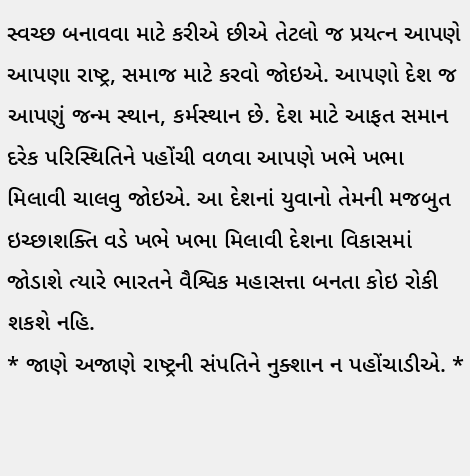સ્વચ્છ બનાવવા માટે કરીએ છીએ તેટલો જ પ્રયત્ન આપણે આપણા રાષ્ટ્ર, સમાજ માટે કરવો જોઇએ. આપણો દેશ જ આપણું જન્મ સ્થાન, કર્મસ્થાન છે. દેશ માટે આફત સમાન દરેક પરિસ્થિતિને પહોંચી વળવા આપણે ખભે ખભા મિલાવી ચાલવુ જોઇએ. આ દેશનાં યુવાનો તેમની મજબુત ઇચ્છાશક્તિ વડે ખભે ખભા મિલાવી દેશના વિકાસમાં જોડાશે ત્યારે ભારતને વૈશ્વિક મહાસત્તા બનતા કોઇ રોકી શકશે નહિ.
* જાણે અજાણે રાષ્ટ્રની સંપતિને નુક્શાન ન પહોંચાડીએ. *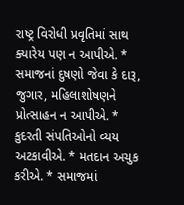રાષ્ટ્ર વિરોધી પ્રવૃતિમાં સાથ ક્યારેય પણ ન આપીએ. * સમાજનાં દુષણો જેવા કે દારૂ, જુગાર, મહિલાશોષણને પ્રોત્સાહન ન આપીએ. * કુદરતી સંપતિઓનો વ્યય અટકાવીએ. * મતદાન અચુક કરીએ. * સમાજમાં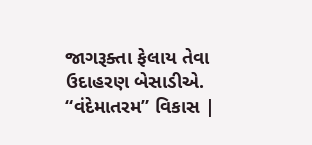જાગરૂક્તા ફેલાય તેવા ઉદાહરણ બેસાડીએ.
“વંદેમાતરમ” વિકાસ |